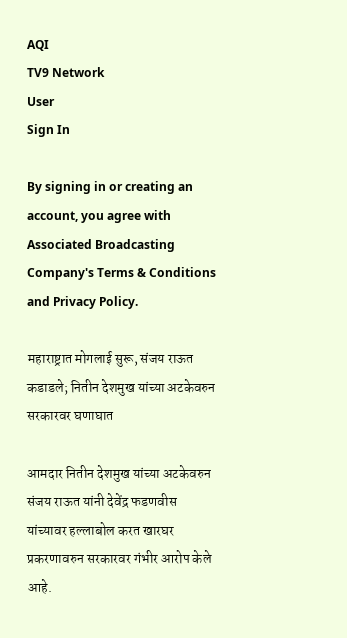AQI
TV9 Network
User
Sign In

By signing in or creating an account, you agree with Associated Broadcasting Company's Terms & Conditions and Privacy Policy.

महाराष्ट्रात मोगलाई सुरू, संजय राऊत कडाडले; नितीन देशमुख यांच्या अटकेवरुन सरकारवर घणाघात

आमदार नितीन देशमुख यांच्या अटकेवरुन संजय राऊत यांनी देवेंद्र फडणवीस यांच्यावर हल्लाबोल करत खारघर प्रकरणावरुन सरकारवर गंभीर आरोप केले आहे.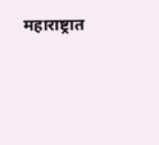महाराष्ट्रात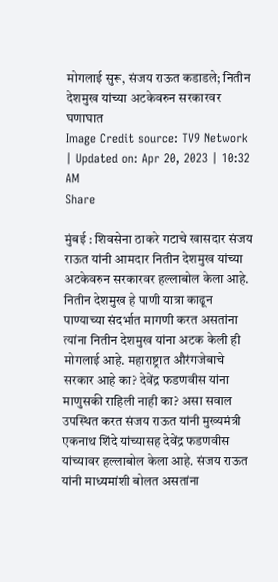मोगलाई सुरू, संजय राऊत कडाडले; नितीन देशमुख यांच्या अटकेवरुन सरकारवर घणाघात
Image Credit source: TV9 Network
| Updated on: Apr 20, 2023 | 10:32 AM
Share

मुंबई : शिवसेना ठाकरे गटाचे खासदार संजय राऊत यांनी आमदार नितीन देशमुख यांच्या अटकेवरुन सरकारवर हल्लाबोल केला आहे. नितीन देशमुख हे पाणी यात्रा काढून पाण्याच्या संदर्भात मागणी करत असतांना त्यांना नितीन देशमुख यांना अटक केली ही मोगलाई आहे. महाराष्ट्रात औरंगजेबाचे सरकार आहे का? देवेंद्र फडणवीस यांना माणुसकी राहिली नाही का? असा सवाल उपस्थित करत संजय राऊत यांनी मुख्यमंत्री एकनाथ शिंदे यांच्यासह देवेंद्र फडणवीस यांच्यावर हल्लाबोल केला आहे. संजय राऊत यांनी माध्यमांशी बोलत असतांना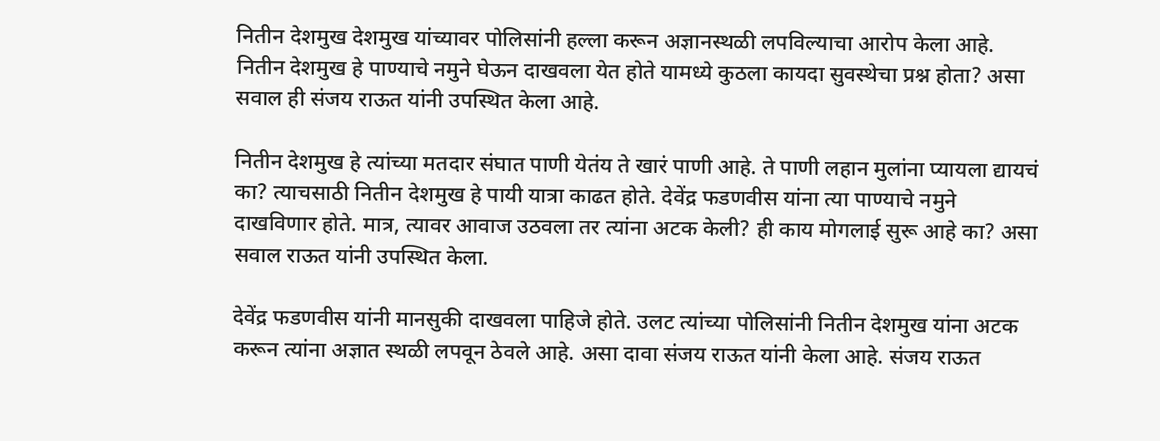नितीन देशमुख देशमुख यांच्यावर पोलिसांनी हल्ला करून अज्ञानस्थळी लपविल्याचा आरोप केला आहे. नितीन देशमुख हे पाण्याचे नमुने घेऊन दाखवला येत होते यामध्ये कुठला कायदा सुवस्थेचा प्रश्न होता? असा सवाल ही संजय राऊत यांनी उपस्थित केला आहे.

नितीन देशमुख हे त्यांच्या मतदार संघात पाणी येतंय ते खारं पाणी आहे. ते पाणी लहान मुलांना प्यायला द्यायचं का? त्याचसाठी नितीन देशमुख हे पायी यात्रा काढत होते. देवेंद्र फडणवीस यांना त्या पाण्याचे नमुने दाखविणार होते. मात्र, त्यावर आवाज उठवला तर त्यांना अटक केली? ही काय मोगलाई सुरू आहे का? असा सवाल राऊत यांनी उपस्थित केला.

देवेंद्र फडणवीस यांनी मानसुकी दाखवला पाहिजे होते. उलट त्यांच्या पोलिसांनी नितीन देशमुख यांना अटक करून त्यांना अज्ञात स्थळी लपवून ठेवले आहे. असा दावा संजय राऊत यांनी केला आहे. संजय राऊत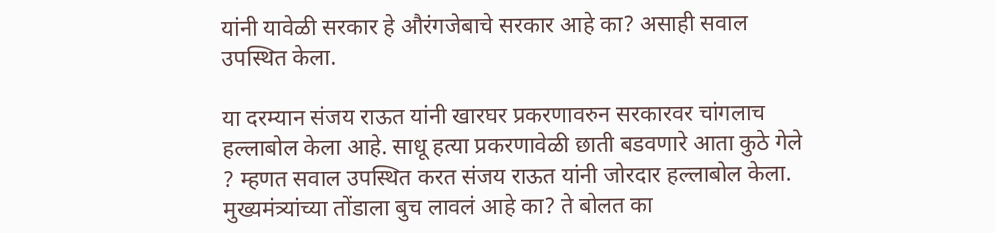यांनी यावेळी सरकार हे औरंगजेबाचे सरकार आहे का? असाही सवाल उपस्थित केला.

या दरम्यान संजय राऊत यांनी खारघर प्रकरणावरुन सरकारवर चांगलाच हल्लाबोल केला आहे. साधू हत्या प्रकरणावेळी छाती बडवणारे आता कुठे गेले ? म्हणत सवाल उपस्थित करत संजय राऊत यांनी जोरदार हल्लाबोल केला. मुख्यमंत्र्यांच्या तोंडाला बुच लावलं आहे का? ते बोलत का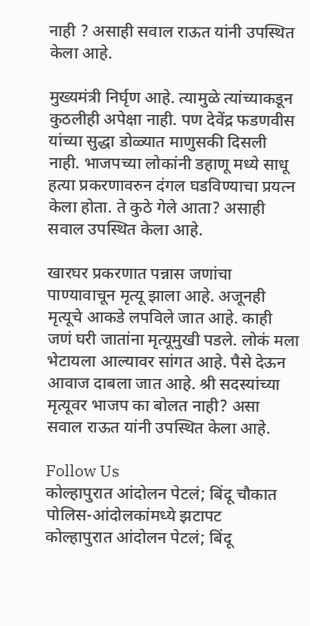नाही ? असाही सवाल राऊत यांनी उपस्थित केला आहे.

मुख्यमंत्री निर्घृण आहे. त्यामुळे त्यांच्याकडून कुठलीही अपेक्षा नाही. पण देवेंद्र फडणवीस यांच्या सुद्धा डोळ्यात माणुसकी दिसली नाही. भाजपच्या लोकांनी डहाणू मध्ये साधू हत्या प्रकरणावरुन दंगल घडविण्याचा प्रयत्न केला होता. ते कुठे गेले आता? असाही सवाल उपस्थित केला आहे.

खारघर प्रकरणात पन्नास जणांचा पाण्यावाचून मृत्यू झाला आहे. अजूनही मृत्यूचे आकडे लपविले जात आहे. काही जणं घरी जातांना मृत्यूमुखी पडले. लोकं मला भेटायला आल्यावर सांगत आहे. पैसे देऊन आवाज दाबला जात आहे. श्री सदस्यांच्या मृत्यूवर भाजप का बोलत नाही? असा सवाल राऊत यांनी उपस्थित केला आहे.

Follow Us
कोल्हापुरात आंदोलन पेटलं; बिंदू चौकात पोलिस-आंदोलकांमध्ये झटापट
कोल्हापुरात आंदोलन पेटलं; बिंदू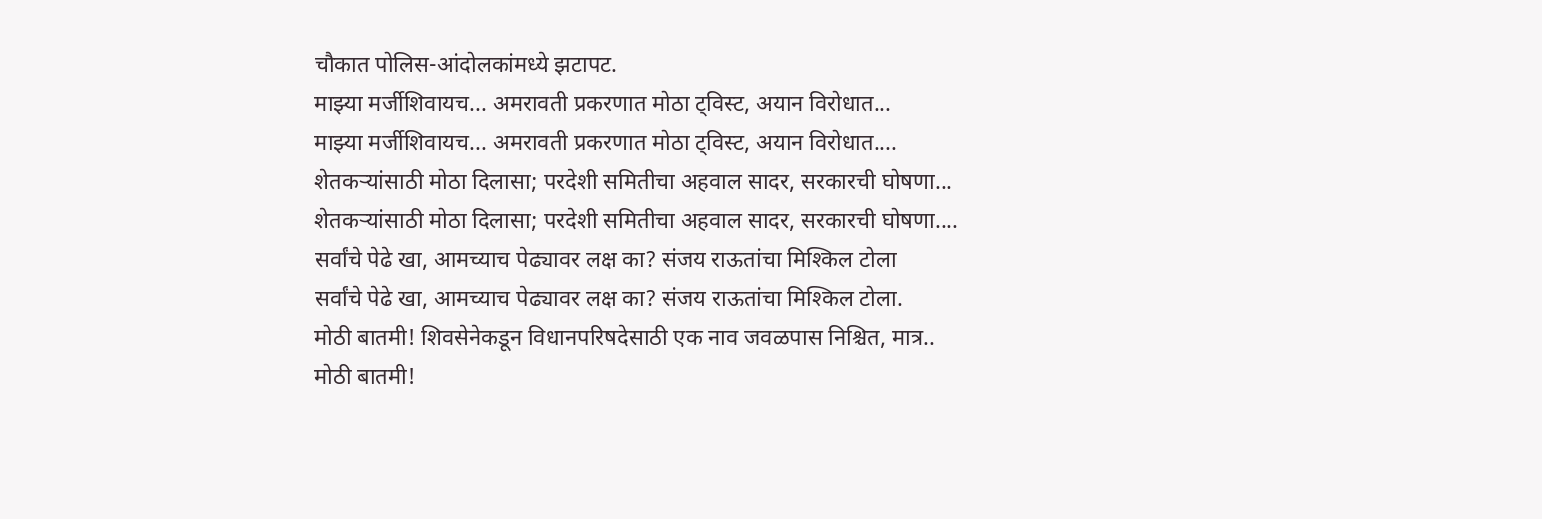चौकात पोलिस-आंदोलकांमध्ये झटापट.
माझ्या मर्जीशिवायच... अमरावती प्रकरणात मोठा ट्विस्ट, अयान विरोधात...
माझ्या मर्जीशिवायच... अमरावती प्रकरणात मोठा ट्विस्ट, अयान विरोधात....
शेतकऱ्यांसाठी मोठा दिलासा; परदेशी समितीचा अहवाल सादर, सरकारची घोषणा...
शेतकऱ्यांसाठी मोठा दिलासा; परदेशी समितीचा अहवाल सादर, सरकारची घोषणा....
सर्वांचे पेढे खा, आमच्याच पेढ्यावर लक्ष का? संजय राऊतांचा मिश्किल टोला
सर्वांचे पेढे खा, आमच्याच पेढ्यावर लक्ष का? संजय राऊतांचा मिश्किल टोला.
मोठी बातमी! शिवसेनेकडून विधानपरिषदेसाठी एक नाव जवळपास निश्चित, मात्र..
मोठी बातमी!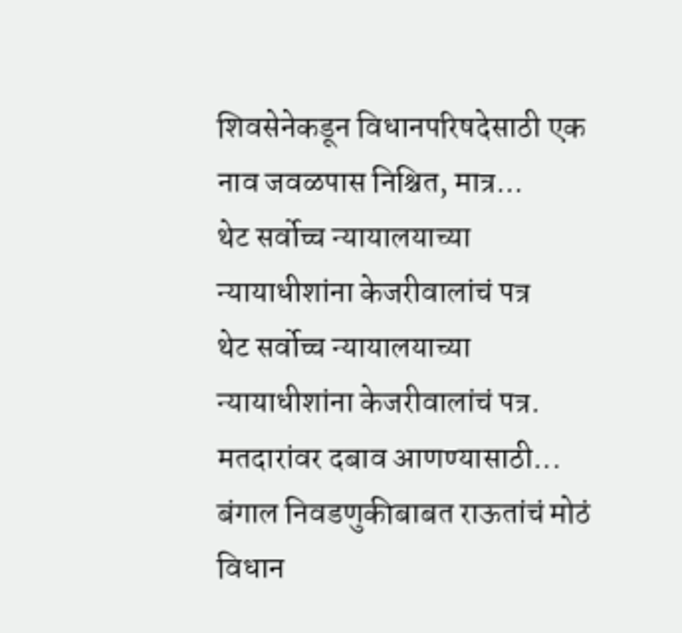शिवसेनेकडून विधानपरिषदेसाठी एक नाव जवळपास निश्चित, मात्र...
थेट सर्वोच्च न्यायालयाच्या न्यायाधीशांना केजरीवालांचं पत्र
थेट सर्वोच्च न्यायालयाच्या न्यायाधीशांना केजरीवालांचं पत्र.
मतदारांवर दबाव आणण्यासाठी... बंगाल निवडणुकीबाबत राऊतांचं मोठं विधान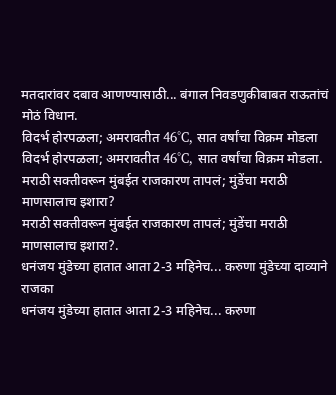मतदारांवर दबाव आणण्यासाठी... बंगाल निवडणुकीबाबत राऊतांचं मोठं विधान.
विदर्भ होरपळला; अमरावतीत 46°C, सात वर्षांचा विक्रम मोडला
विदर्भ होरपळला; अमरावतीत 46°C, सात वर्षांचा विक्रम मोडला.
मराठी सक्तीवरून मुंबईत राजकारण तापलं; मुंडेंचा मराठी माणसालाच इशारा?
मराठी सक्तीवरून मुंबईत राजकारण तापलं; मुंडेंचा मराठी माणसालाच इशारा?.
धनंजय मुंडेच्या हातात आता 2-3 महिनेच... करुणा मुंडेच्या दाव्याने राजका
धनंजय मुंडेच्या हातात आता 2-3 महिनेच... करुणा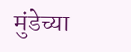मुंडेच्या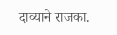दाव्याने राजका.